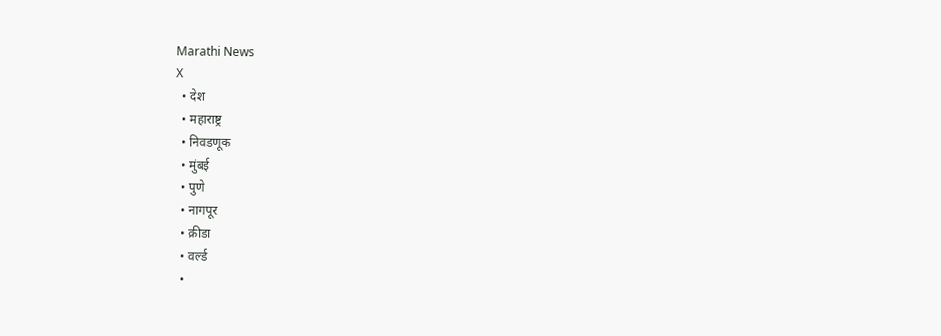Marathi News
X
  • देश
  • महाराष्ट्र
  • निवडणूक
  • मुंबई
  • पुणे
  • नागपूर
  • क्रीडा
  • वर्ल्ड
  •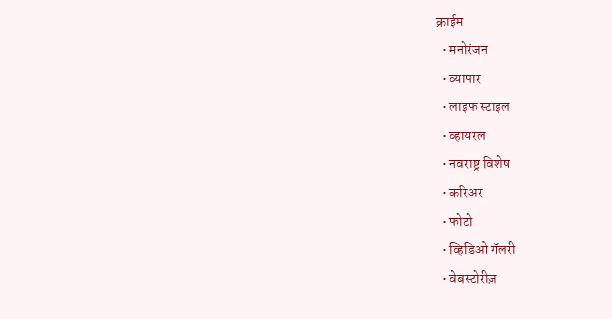क्राईम
  • मनोरंजन
  • व्यापार
  • लाइफ स्टाइल
  • व्हायरल
  • नवराष्ट्र विशेष
  • करिअर
  • फोटो
  • व्हिडिओ गॅलरी
  • वेबस्टोरीज़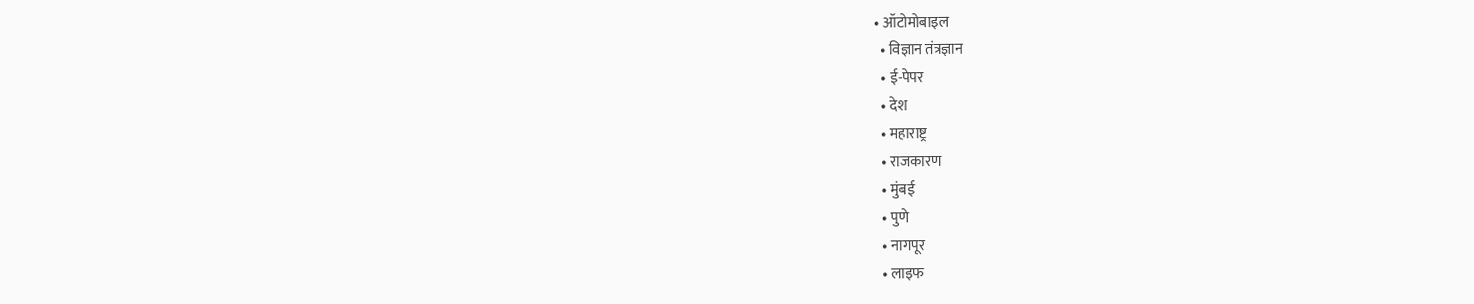• ऑटोमोबाइल
  • विज्ञान तंत्रज्ञान
  • ई-पेपर
  • देश
  • महाराष्ट्र
  • राजकारण
  • मुंबई
  • पुणे
  • नागपूर
  • लाइफ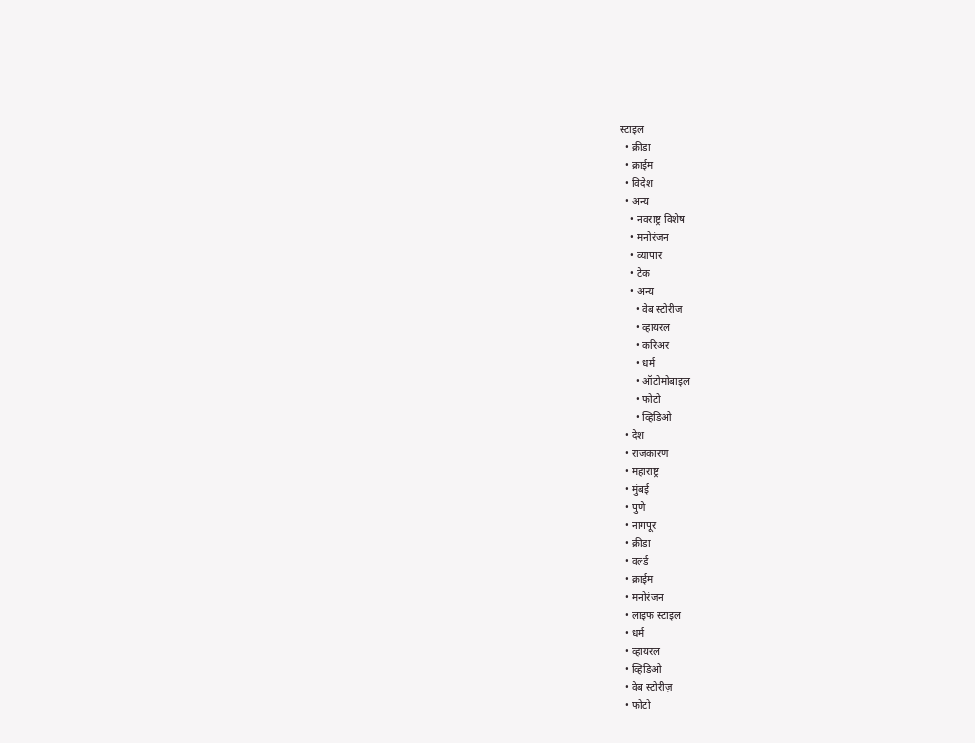स्टाइल
  • क्रीडा
  • क्राईम
  • विदेश
  • अन्य
    • नवराष्ट्र विशेष
    • मनोरंजन
    • व्यापार
    • टेक
    • अन्य
      • वेब स्टोरीज
      • व्हायरल
      • करिअर
      • धर्म
      • ऑटोमोबाइल
      • फोटो
      • व्हिडिओ
  • देश
  • राजकारण
  • महाराष्ट्र
  • मुंबई
  • पुणे
  • नागपूर
  • क्रीडा
  • वर्ल्ड
  • क्राईम
  • मनोरंजन
  • लाइफ स्टाइल
  • धर्म
  • व्हायरल
  • व्हिडिओ
  • वेब स्टोरीज़
  • फोटो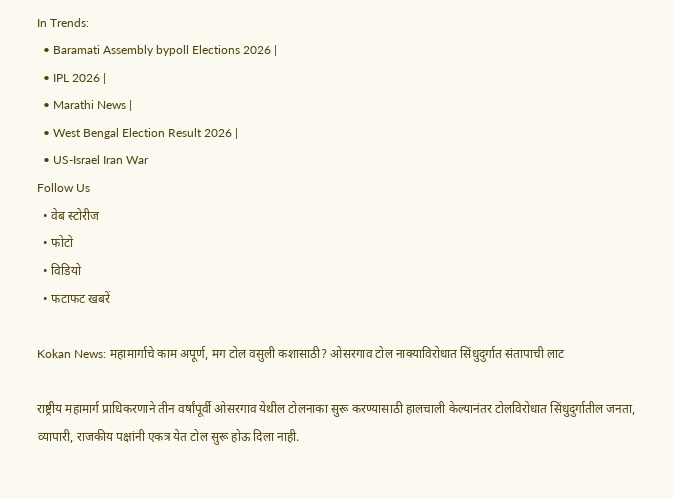In Trends:
  • Baramati Assembly bypoll Elections 2026 |
  • IPL 2026 |
  • Marathi News |
  • West Bengal Election Result 2026 |
  • US-Israel Iran War
Follow Us
  • वेब स्टोरीज
  • फोटो
  • विडियो
  • फटाफट खबरें

Kokan News: महामार्गाचे काम अपूर्ण, मग टोल वसुली कशासाठी? ओसरगाव टोल नाक्याविरोधात सिंधुदुर्गात संतापाची लाट

राष्ट्रीय महामार्ग प्राधिकरणाने तीन वर्षांपूर्वी ओसरगाव येथील टोलनाका सुरू करण्यासाठी हालचाली केल्यानंतर टोलविरोधात सिंधुदुर्गातील जनता, व्यापारी, राजकीय पक्षांनी एकत्र येत टोल सुरू होऊ दिला नाही.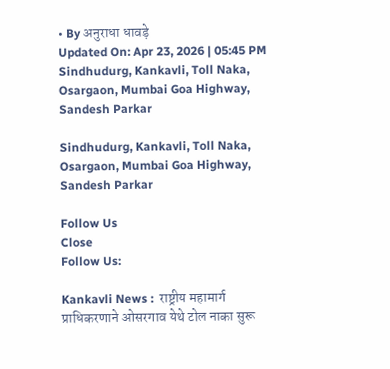• By अनुराधा धावड़े
Updated On: Apr 23, 2026 | 05:45 PM
Sindhudurg, Kankavli, Toll Naka, Osargaon, Mumbai Goa Highway, Sandesh Parkar

Sindhudurg, Kankavli, Toll Naka, Osargaon, Mumbai Goa Highway, Sandesh Parkar

Follow Us
Close
Follow Us:

Kankavli News :  राष्ट्रीय महामार्ग प्राधिकरणाने ओसरगाव येथे टोल नाका सुरू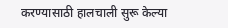करण्यासाठी हालचाली सुरू केल्या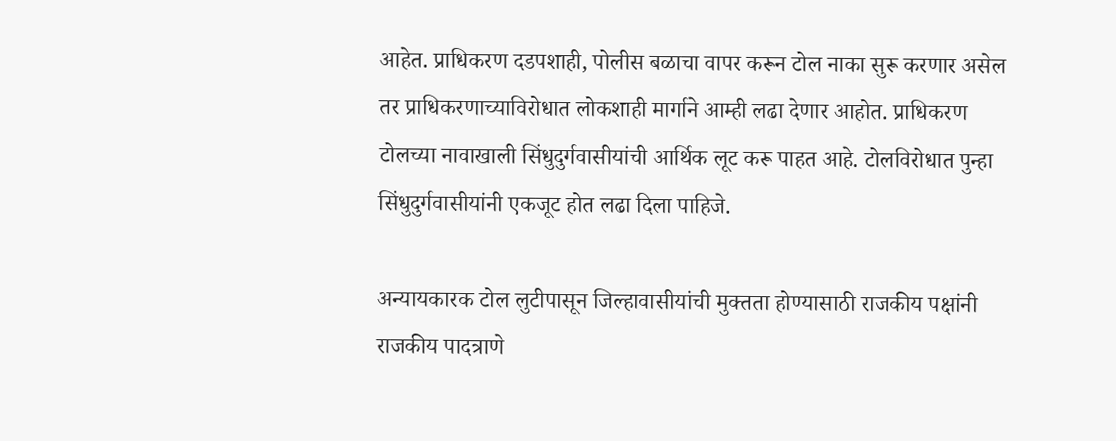आहेत. प्राधिकरण दडपशाही, पोलीस बळाचा वापर करून टोल नाका सुरू करणार असेल तर प्राधिकरणाच्याविरोधात लोकशाही मार्गाने आम्ही लढा देणार आहोत. प्राधिकरण टोलच्या नावाखाली सिंधुदुर्गवासीयांची आर्थिक लूट करू पाहत आहे. टोलविरोधात पुन्हा सिंधुदुर्गवासीयांनी एकजूट होत लढा दिला पाहिजे.

अन्यायकारक टोल लुटीपासून जिल्हावासीयांची मुक्तता होण्यासाठी राजकीय पक्षांनी राजकीय पादत्राणे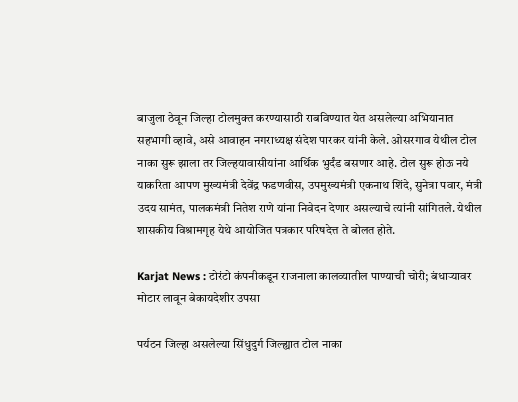बाजुला ठेवून जिल्हा टोलमुक्त करण्यासाठी राबविण्यात येत असलेल्या अभियानात सहभागी व्हावे, असे आवाहन नगराध्यक्ष संदेश पारकर यांनी केले. ओसरगाव येथील टोल नाका सुरू झाला तर जिल्हयावासीयांना आर्थिक भुर्दंड बसणार आहे. टोल सुरू होऊ नये याकरिता आपण मुख्यमंत्री देवेंद्र फडणवीस, उपमुख्यमंत्री एकनाथ शिंदे, सुनेत्रा पवार, मंत्री उदय सामंत, पालकमंत्री नितेश राणे यांना निवेदन देणार असल्याचे त्यांनी सांगितले. येथील शासकीय विश्रामगृह येथे आयोजित पत्रकार परिषदेत्त ते बोलत होते.

Karjat News : टोरंटो कंपनीकडून राजनाला कालव्यातील पाण्याची चोरी; बंधाऱ्यावर मोटार लावून बेकायदेशीर उपसा

पर्यटन जिल्हा असलेल्या सिंधुदुर्ग जिल्ह्यात टोल नाका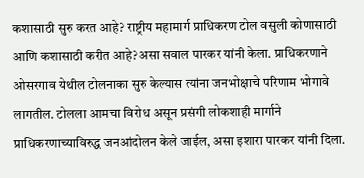कशासाठी सुरु करत आहे? राष्ट्रीय महामार्ग प्राधिकरण टोल वसुली कोणासाठी आणि कशासाठी करीत आहे?असा सवाल पारकर यांनी केला. प्राधिकरणाने ओसरगाव येथील टोलनाका सुरु केल्यास त्यांना जनभोक्षाचे परिणाम भोगावे लागतील. टोलला आमचा विरोध असून प्रसंगी लोकशाही मार्गाने प्राधिकरणाच्याविरुद्ध जनआंदोलन केले जाईल, असा इशारा पारकर यांनी दिला.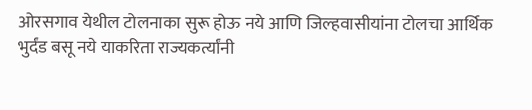ओरसगाव येथील टोलनाका सुरू होऊ नये आणि जिल्हवासीयांना टोलचा आर्थिक भुर्दंड बसू नये याकरिता राज्यकर्त्यांनी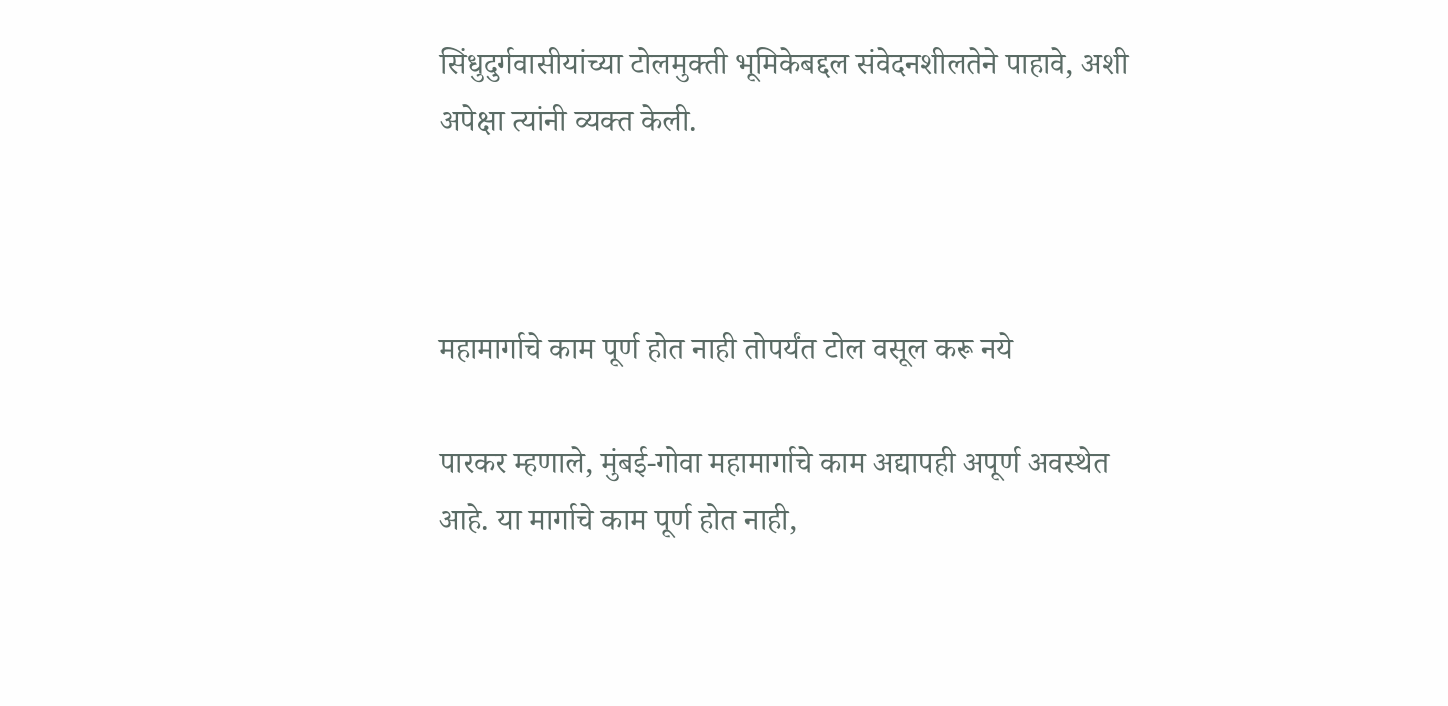सिंधुदुर्गवासीयांच्या टोलमुक्ती भूमिकेबद्दल संवेदनशीलतेने पाहावे, अशी अपेक्षा त्यांनी व्यक्त केली.



महामार्गाचे काम पूर्ण होत नाही तोपर्यंत टोल वसूल करू नये

पारकर म्हणाले, मुंबई-गोवा महामार्गाचे काम अद्यापही अपूर्ण अवस्थेत आहे. या मार्गाचे काम पूर्ण होत नाही,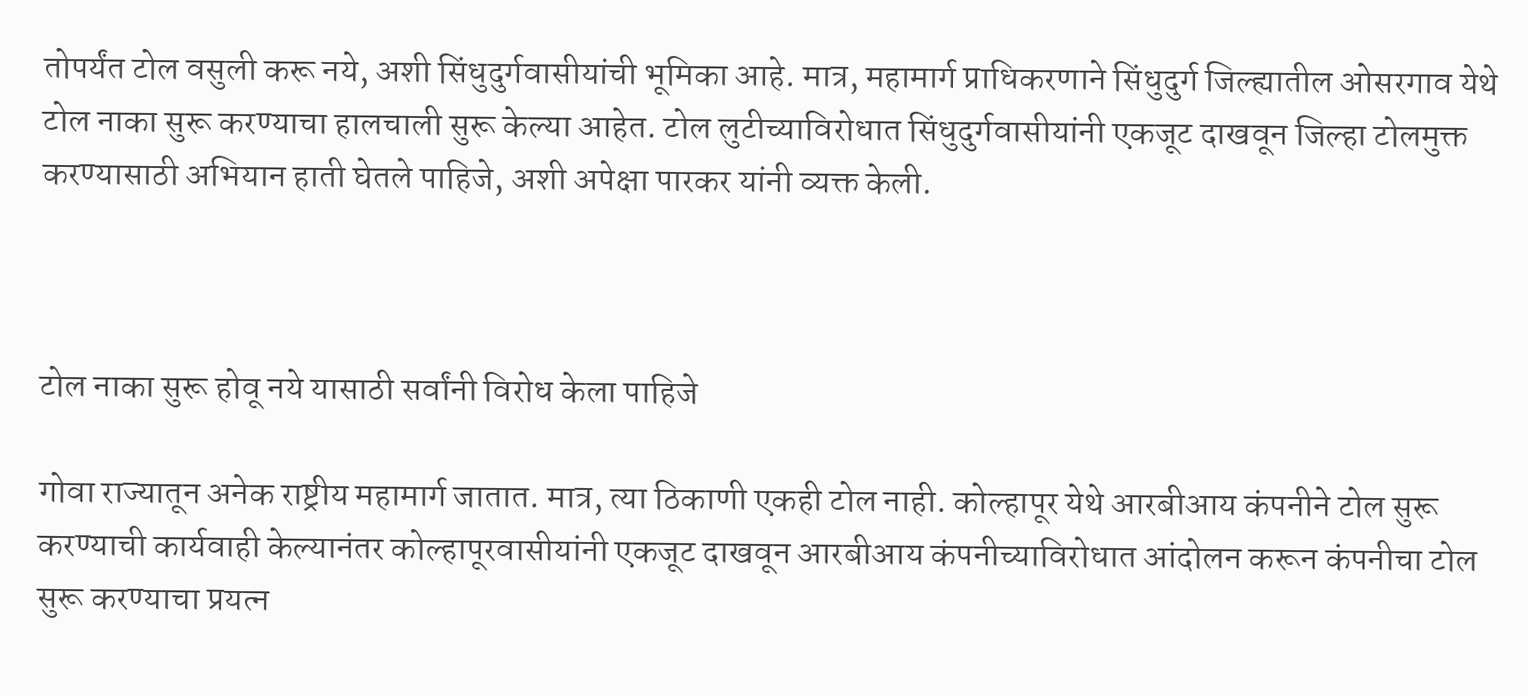तोपर्यंत टोल वसुली करू नये, अशी सिंधुदुर्गवासीयांची भूमिका आहे. मात्र, महामार्ग प्राधिकरणाने सिंधुदुर्ग जिल्ह्यातील ओसरगाव येथे टोल नाका सुरू करण्याचा हालचाली सुरू केल्या आहेत. टोल लुटीच्याविरोधात सिंधुदुर्गवासीयांनी एकजूट दाखवून जिल्हा टोलमुक्त करण्यासाठी अभियान हाती घेतले पाहिजे, अशी अपेक्षा पारकर यांनी व्यक्त केली.



टोल नाका सुरू होवू नये यासाठी सर्वांनी विरोध केला पाहिजे

गोवा राज्यातून अनेक राष्ट्रीय महामार्ग जातात. मात्र, त्या ठिकाणी एकही टोल नाही. कोल्हापूर येथे आरबीआय कंपनीने टोल सुरू करण्याची कार्यवाही केल्यानंतर कोल्हापूरवासीयांनी एकजूट दाखवून आरबीआय कंपनीच्याविरोधात आंदोलन करून कंपनीचा टोल सुरू करण्याचा प्रयत्न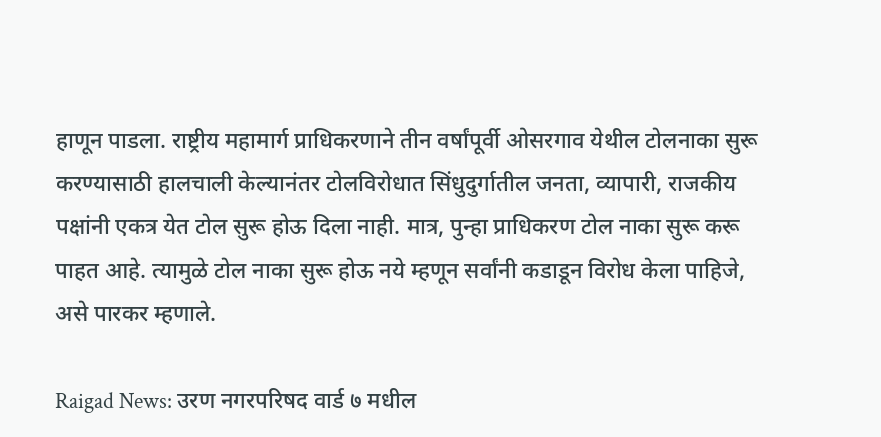हाणून पाडला. राष्ट्रीय महामार्ग प्राधिकरणाने तीन वर्षांपूर्वी ओसरगाव येथील टोलनाका सुरू करण्यासाठी हालचाली केल्यानंतर टोलविरोधात सिंधुदुर्गातील जनता, व्यापारी, राजकीय पक्षांनी एकत्र येत टोल सुरू होऊ दिला नाही. मात्र, पुन्हा प्राधिकरण टोल नाका सुरू करू पाहत आहे. त्यामुळे टोल नाका सुरू होऊ नये म्हणून सर्वांनी कडाडून विरोध केला पाहिजे, असे पारकर म्हणाले.

Raigad News: उरण नगरपरिषद वार्ड ७ मधील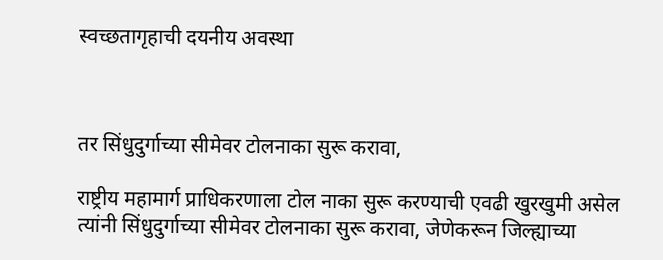स्वच्छतागृहाची दयनीय अवस्था



तर सिंधुदुर्गाच्या सीमेवर टोलनाका सुरू करावा,

राष्ट्रीय महामार्ग प्राधिकरणाला टोल नाका सुरू करण्याची एवढी खुरखुमी असेल त्यांनी सिंधुदुर्गाच्या सीमेवर टोलनाका सुरू करावा, जेणेकरून जिल्ह्याच्या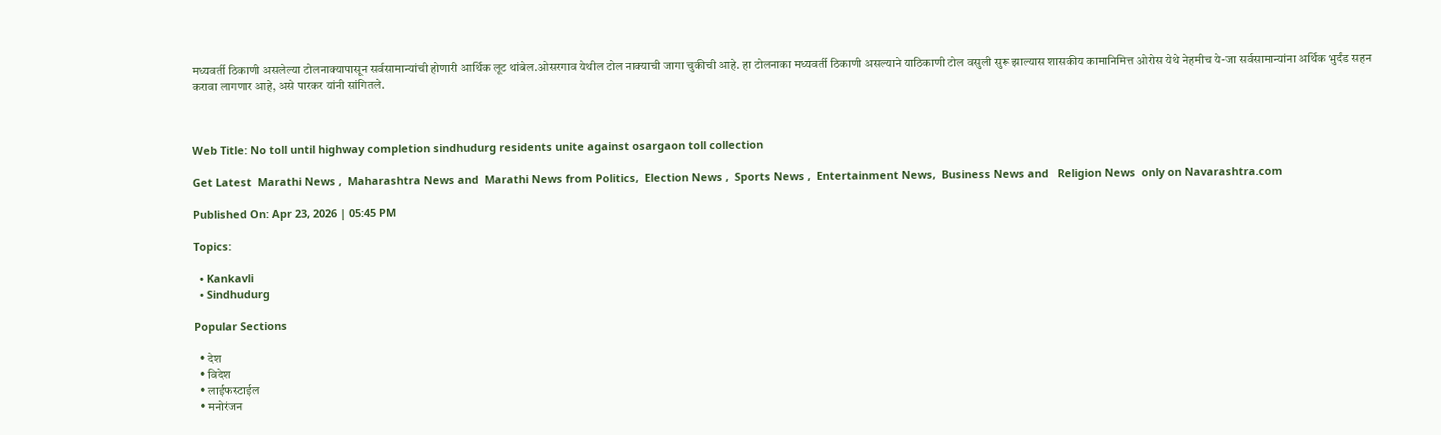मध्यवर्ती ठिकाणी असलेल्या टोलनाक्यापासून सर्वसामान्यांची होणारी आर्थिक लूट थांबेल.ओसरगाव येथील टोल नाक्याची जागा चुकीची आहे. हा टोलनाका मध्यवर्ती ठिकाणी असल्याने याठिकाणी टोल वसुली सुरू झाल्यास शासकीय कामानिमित्त ओरोस येथे नेहमीच ये-जा सर्वसामान्यांना अर्थिक भुर्दंड सहन करावा लागणार आहे, असे पारकर यांनी सांगितले.



Web Title: No toll until highway completion sindhudurg residents unite against osargaon toll collection

Get Latest  Marathi News ,  Maharashtra News and  Marathi News from Politics,  Election News ,  Sports News ,  Entertainment News,  Business News and   Religion News  only on Navarashtra.com

Published On: Apr 23, 2026 | 05:45 PM

Topics:

  • Kankavli
  • Sindhudurg

Popular Sections

  • देश
  • विदेश
  • लाईफस्टाईल
  • मनोरंजन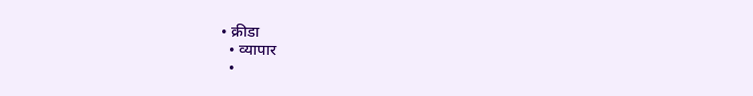• क्रीडा
  • व्यापार
  •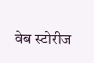वेब स्टोरीज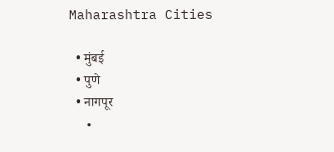Maharashtra Cities

  • मुंबई
  • पुणे
  • नागपूर
  •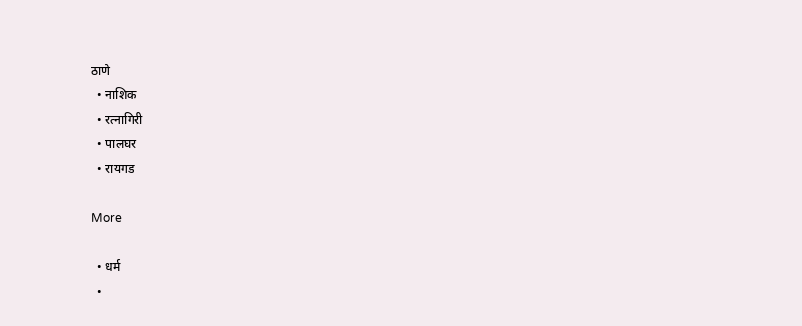ठाणे
  • नाशिक
  • रत्नागिरी
  • पालघर
  • रायगड

More

  • धर्म
  •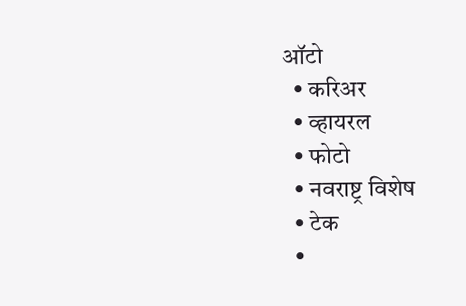ऑटो
  • करिअर
  • व्हायरल
  • फोटो
  • नवराष्ट्र विशेष
  • टेक
  •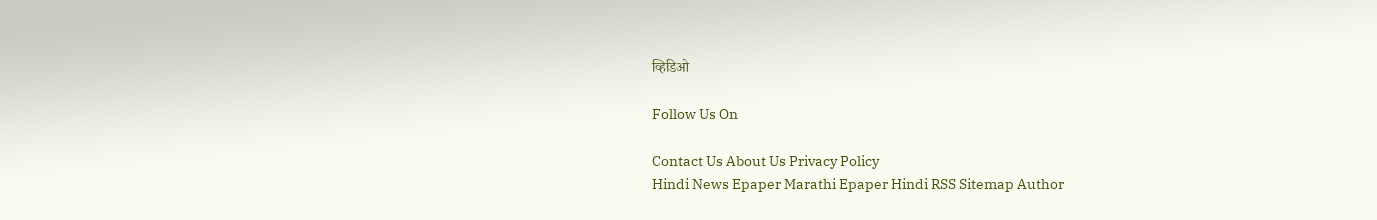व्हिडिओ

Follow Us On

Contact Us About Us Privacy Policy
Hindi News Epaper Marathi Epaper Hindi RSS Sitemap Author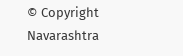© Copyright Navarashtra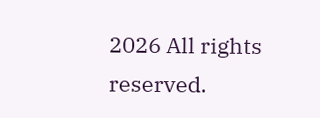2026 All rights reserved.